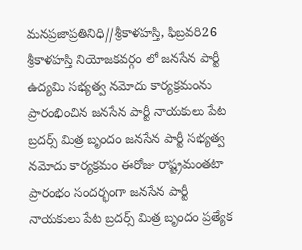మనప్రజాప్రతినిధి//శ్రీకాళహస్తి, ఫిబ్రవరి26
శ్రీకాళహస్తి నియోజకవర్గం లో జనసేన పార్టీ ఉద్యమి సభ్యత్వ నమోదు కార్యక్రమంను ప్రారంభించిన జనసేన పార్టీ నాయకులు పేట బ్రదర్స్ మిత్ర బృందం జనసేన పార్టీ సభ్యత్వ నమోదు కార్యక్రమం ఈరోజు రాష్ట్రమంతటా ప్రారంభం సందర్భంగా జనసేన పార్టీ నాయకులు పేట బ్రదర్స్ మిత్ర బృందం ప్రత్యేక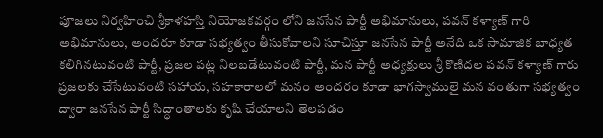పూజలు నిర్వహించి శ్రీకాళహస్తి నియోజకవర్గం లోని జనసేన పార్టీ అభిమానులు, పవన్ కళ్యాణ్ గారి అభిమానులు, అందరూ కూడా సభ్యత్వం తీసుకోవాలని సూచిస్తూ జనసేన పార్టీ అనేది ఒక సామాజిక బాధ్యత కలిగినటువంటి పార్టీ, ప్రజల పట్ల నిలబడేటువంటి పార్టీ, మన పార్టీ అధ్యక్షులు శ్రీ కొణిదల పవన్ కళ్యాణ్ గారు ప్రజలకు చేసేటువంటి సహాయ, సహకారాలలో మనం అందరం కూడా భాగస్వాములై మన వంతుగా సభ్యత్వం ద్వారా జనసేన పార్టీ సిద్ధాంతాలకు కృషి చేయాలని తెలపడం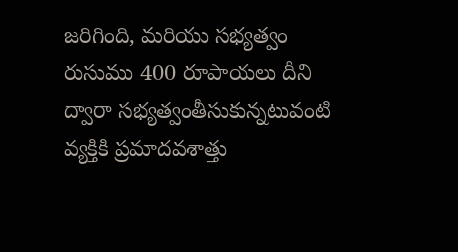జరిగింది, మరియు సభ్యత్వం రుసుము 400 రూపాయలు దీని ద్వారా సభ్యత్వంతీసుకున్నటువంటి వ్యక్తికి ప్రమాదవశాత్తు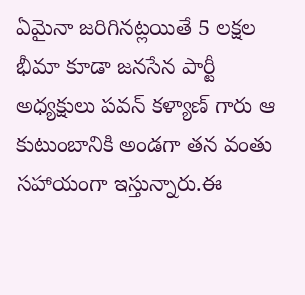ఏమైనా జరిగినట్లయితే 5 లక్షల భీమా కూడా జనసేన పార్టీ అధ్యక్షులు పవన్ కళ్యాణ్ గారు ఆ కుటుంబానికి అండగా తన వంతు సహాయంగా ఇస్తున్నారు.ఈ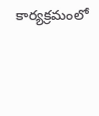కార్యక్రమంలో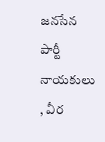జనసేన పార్టీ నాయకులు , వీర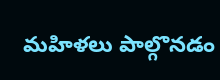మహిళలు పాల్గొనడం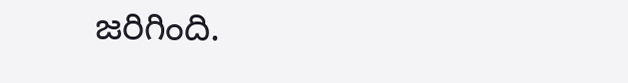జరిగింది.